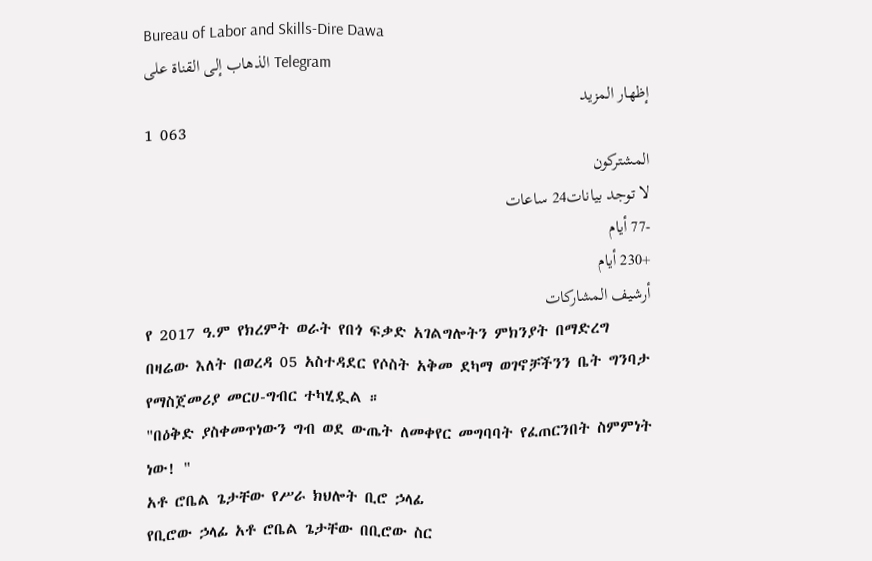Bureau of Labor and Skills-Dire Dawa
الذهاب إلى القناة على Telegram
إظهار المزيد
1 063
المشتركون
لا توجد بيانات24 ساعات
-77 أيام
+230 أيام
أرشيف المشاركات
የ 2017 ዓ.ም የክረምት ወራት የበጎ ፍቃድ አገልግሎትን ምክንያት በማድረግ በዛሬው እለት በወረዳ 05 አስተዳደር የሶስት አቅመ ደካማ ወገኖቻችንን ቤት ግንባታ የማስጀመሪያ መርሀ-ግብር ተካሂዷል ።
"በዕቅድ ያስቀመጥነውን ግብ ወደ ውጤት ለመቀየር መግባባት የፈጠርንበት ስምምነት ነው! "
አቶ ሮቤል ጌታቸው የሥራ ክህሎት ቢሮ ኃላፊ
የቢሮው ኃላፊ አቶ ሮቤል ጌታቸው በቢሮው ስር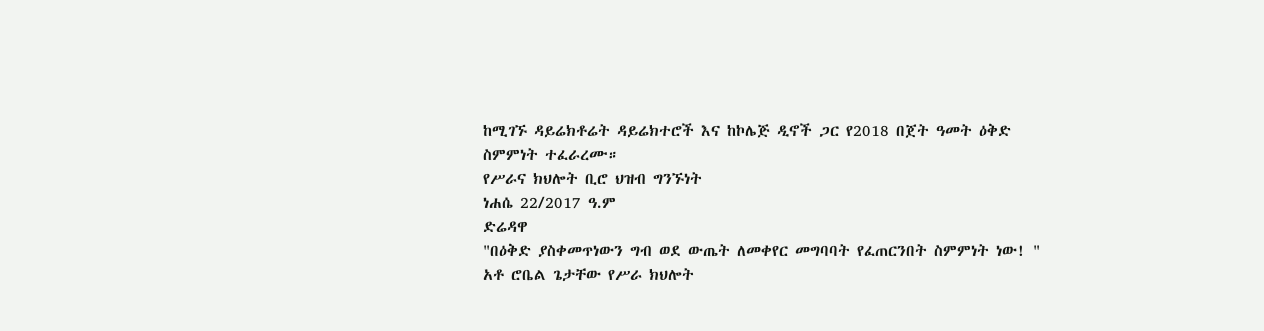ከሚገኙ ዳይሬክቶሬት ዳይሬክተሮች እና ከኮሌጅ ዲኖች ጋር የ2018 በጀት ዓመት ዕቅድ ስምምነት ተፈራረሙ።
የሥራና ክህሎት ቢሮ ህዝብ ግንኙነት
ነሐሴ 22/2017 ዓ.ም
ድሬዳዋ
"በዕቅድ ያስቀመጥነውን ግብ ወደ ውጤት ለመቀየር መግባባት የፈጠርንበት ስምምነት ነው! "
አቶ ሮቤል ጌታቸው የሥራ ክህሎት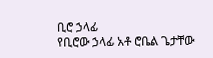ቢሮ ኃላፊ
የቢሮው ኃላፊ አቶ ሮቤል ጌታቸው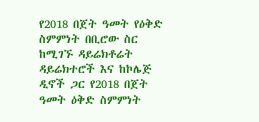የ2018 በጀት ዓመት የዕቅድ ስምምነት በቢሮው ስር ከሚገኙ ዳይሬክቶሬት ዳይሬክተሮች እና ከኮሌጅ ዲኖች ጋር የ2018 በጀት ዓመት ዕቅድ ስምምነት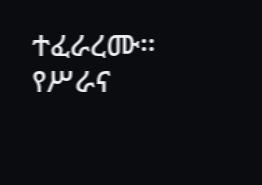ተፈራረሙ።
የሥራና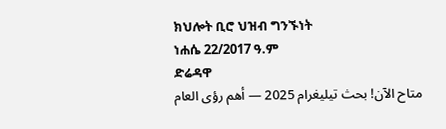ክህሎት ቢሮ ህዝብ ግንኙነት
ነሐሴ 22/2017 ዓ.ም
ድሬዳዋ
متاح الآن! بحث تيليغرام 2025 — أهم رؤى العام